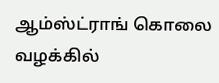ஆம்ஸ்ட்ராங் கொலை வழக்கில்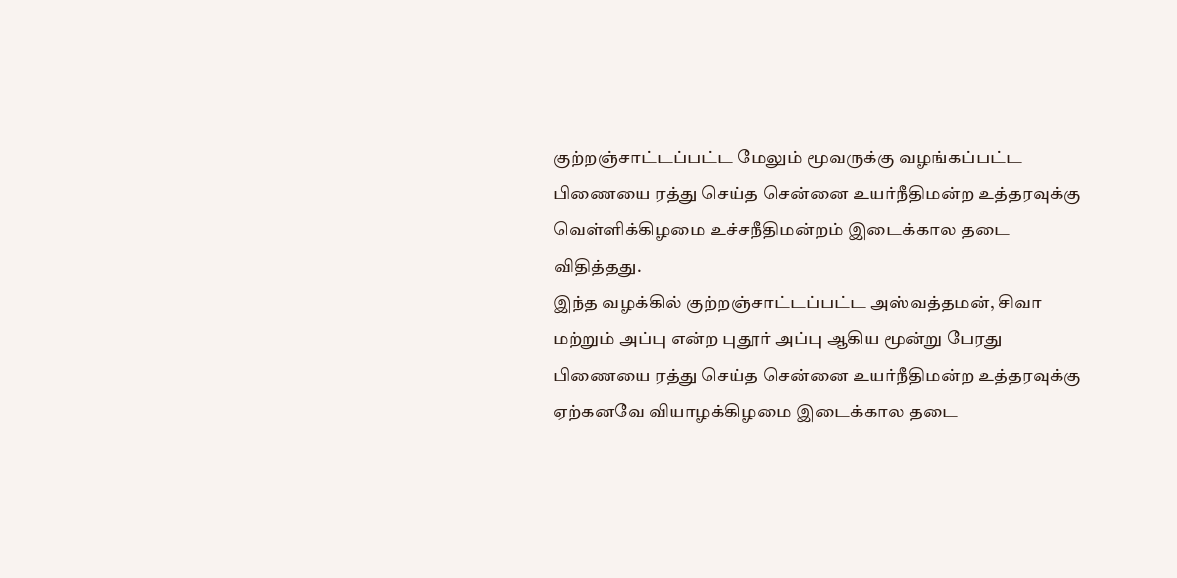குற்றஞ்சாட்டப்பட்ட மேலும் மூவருக்கு வழங்கப்பட்ட பிணையை ரத்து செய்த சென்னை உயர்நீதிமன்ற உத்தரவுக்கு வெள்ளிக்கிழமை உச்சநீதிமன்றம் இடைக்கால தடை விதித்தது.
இந்த வழக்கில் குற்றஞ்சாட்டப்பட்ட அஸ்வத்தமன், சிவா மற்றும் அப்பு என்ற புதூர் அப்பு ஆகிய மூன்று பேரது பிணையை ரத்து செய்த சென்னை உயர்நீதிமன்ற உத்தரவுக்கு ஏற்கனவே வியாழக்கிழமை இடைக்கால தடை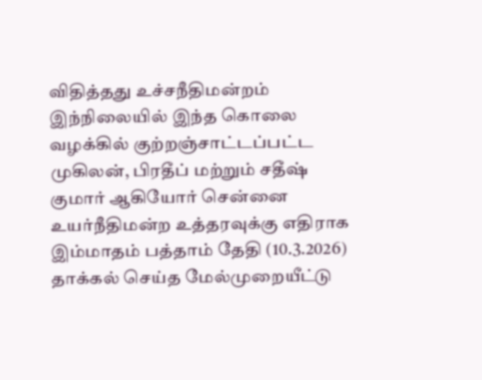விதித்தது உச்சநீதிமன்றம்
இந்நிலையில் இந்த கொலை வழக்கில் குற்றஞ்சாட்டப்பட்ட முகிலன், பிரதீப் மற்றும் சதீஷ் குமார் ஆகியோர் சென்னை உயர்நீதிமன்ற உத்தரவுக்கு எதிராக இம்மாதம் பத்தாம் தேதி (10.3.2026) தாக்கல் செய்த மேல்முறையீட்டு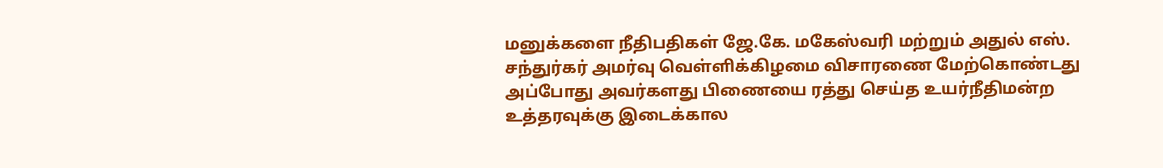மனுக்களை நீதிபதிகள் ஜே.கே. மகேஸ்வரி மற்றும் அதுல் எஸ். சந்துர்கர் அமர்வு வெள்ளிக்கிழமை விசாரணை மேற்கொண்டது
அப்போது அவர்களது பிணையை ரத்து செய்த உயர்நீதிமன்ற உத்தரவுக்கு இடைக்கால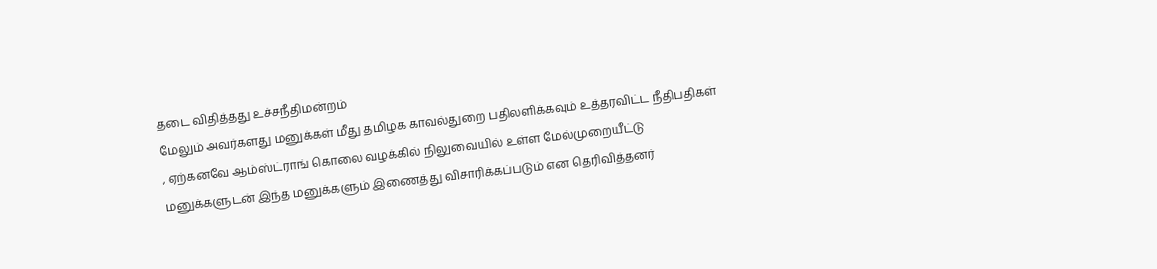தடை விதித்தது உச்சநீதிமன்றம்
மேலும் அவர்களது மனுக்கள் மீது தமிழக காவல்துறை பதிலளிக்கவும் உத்தரவிட்ட நீதிபதிகள் , ஏற்கனவே ஆம்ஸ்ட்ராங் கொலை வழக்கில் நிலுவையில் உள்ள மேல்முறையீட்டு மனுக்களுடன் இந்த மனுக்களும் இணைத்து விசாரிக்கப்படும் என தெரிவித்தனர்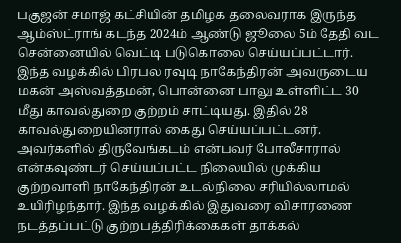பகுஜன் சமாஜ் கட்சியின் தமிழக தலைவராக இருந்த ஆம்ஸ்ட்ராங் கடந்த 2024ம் ஆண்டு ஜூலை 5ம் தேதி வட சென்னையில் வெட்டி படுகொலை செய்யப்பட்டார். இந்த வழக்கில் பிரபல ரவுடி நாகேந்திரன் அவருடைய மகன் அஸ்வத்தமன், பொன்னை பாலு உள்ளிட்ட 30 மீது காவல்துறை குற்றம் சாட்டியது. இதில் 28 காவல்துறையினரால் கைது செய்யப்பட்டனர். அவர்களில் திருவேங்கடம் என்பவர் போலீசாரால் என்கவுண்டர் செய்யப்பட்ட நிலையில் முக்கிய குற்றவாளி நாகேந்திரன் உடல்நிலை சரியில்லாமல் உயிரிழந்தார். இந்த வழக்கில் இதுவரை விசாரணை நடத்தப்பட்டு குற்றபத்திரிக்கைகள் தாக்கல்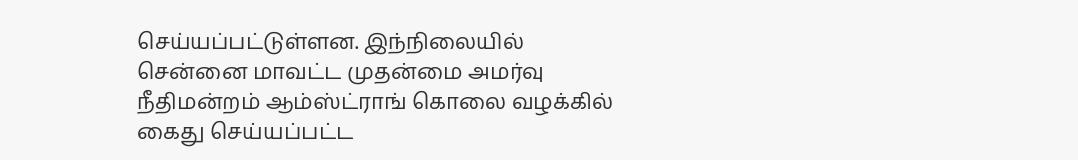செய்யப்பட்டுள்ளன. இந்நிலையில் சென்னை மாவட்ட முதன்மை அமர்வு நீதிமன்றம் ஆம்ஸ்ட்ராங் கொலை வழக்கில் கைது செய்யப்பட்ட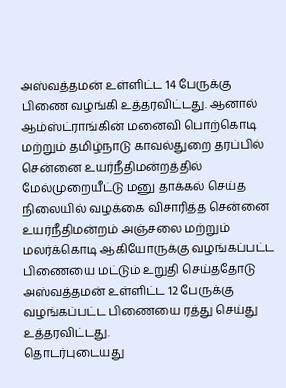அஸ்வத்தமன் உள்ளிட்ட 14 பேருக்கு பிணை வழங்கி உத்தரவிட்டது. ஆனால் ஆம்ஸ்ட்ராங்கின் மனைவி பொற்கொடி மற்றும் தமிழ்நாடு காவல்துறை தரப்பில் சென்னை உயர்நீதிமன்றத்தில் மேல்முறையீட்டு மனு தாக்கல் செய்த நிலையில் வழக்கை விசாரித்த சென்னை உயர்நீதிமன்றம் அஞ்சலை மற்றும் மலர்க்கொடி ஆகியோருக்கு வழங்கப்பட்ட பிணையை மட்டும் உறுதி செய்ததோடு அஸ்வத்தமன் உள்ளிட்ட 12 பேருக்கு வழங்கப்பட்ட பிணையை ரத்து செய்து உத்தரவிட்டது.
தொடர்புடையது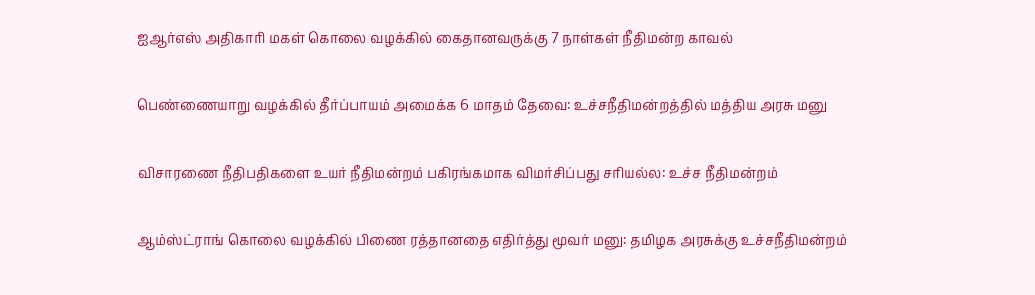ஐஆர்எஸ் அதிகாரி மகள் கொலை வழக்கில் கைதானவருக்கு 7 நாள்கள் நீதிமன்ற காவல்

பெண்ணையாறு வழக்கில் தீர்ப்பாயம் அமைக்க 6 மாதம் தேவை: உச்சநீதிமன்றத்தில் மத்திய அரசு மனு

விசாரணை நீதிபதிகளை உயர் நீதிமன்றம் பகிரங்கமாக விமர்சிப்பது சரியல்ல: உச்ச நீதிமன்றம்

ஆம்ஸ்ட்ராங் கொலை வழக்கில் பிணை ரத்தானதை எதிர்த்து மூவர் மனு: தமிழக அரசுக்கு உச்சநீதிமன்றம்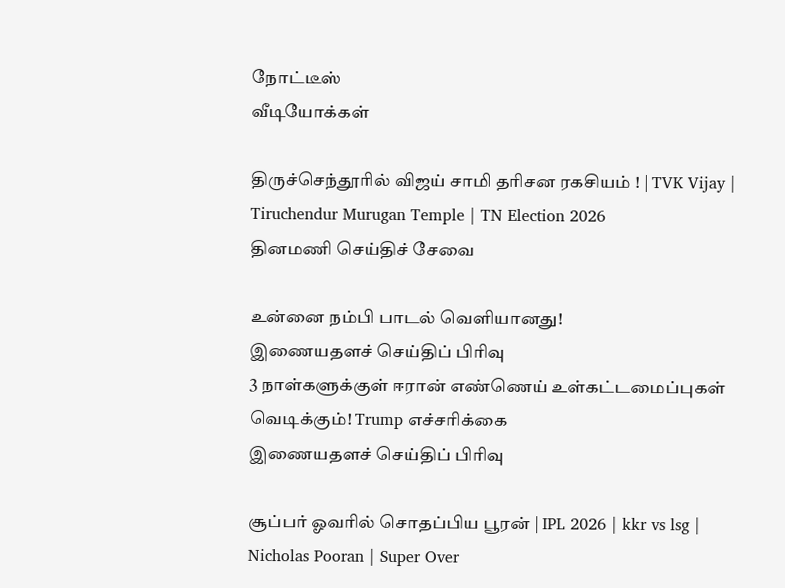நோட்டீஸ்
வீடியோக்கள்

திருச்செந்தூரில் விஜய் சாமி தரிசன ரகசியம் ! | TVK Vijay | Tiruchendur Murugan Temple | TN Election 2026
தினமணி செய்திச் சேவை

உன்னை நம்பி பாடல் வெளியானது!
இணையதளச் செய்திப் பிரிவு
3 நாள்களுக்குள் ஈரான் எண்ணெய் உள்கட்டமைப்புகள் வெடிக்கும்! Trump எச்சரிக்கை
இணையதளச் செய்திப் பிரிவு

சூப்பர் ஓவரில் சொதப்பிய பூரன் | IPL 2026 | kkr vs lsg | Nicholas Pooran | Super Over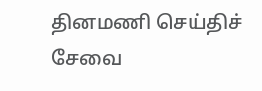தினமணி செய்திச் சேவை